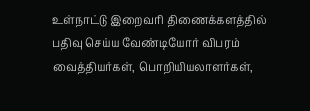உள்நாட்டு இறைவரி திணைக்களத்தில் பதிவு செய்ய வேண்டியோர் விபரம்
வைத்தியர்கள், பொறியியலாளர்கள்,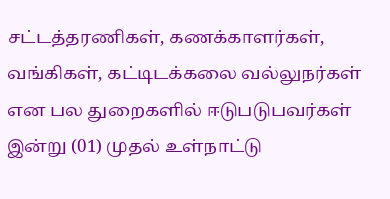சட்டத்தரணிகள், கணக்காளர்கள், வங்கிகள், கட்டிடக்கலை வல்லுநர்கள் என பல துறைகளில் ஈடுபடுபவர்கள் இன்று (01) முதல் உள்நாட்டு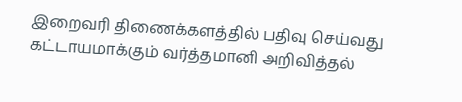இறைவரி திணைக்களத்தில் பதிவு செய்வது கட்டாயமாக்கும் வர்த்தமானி அறிவித்தல்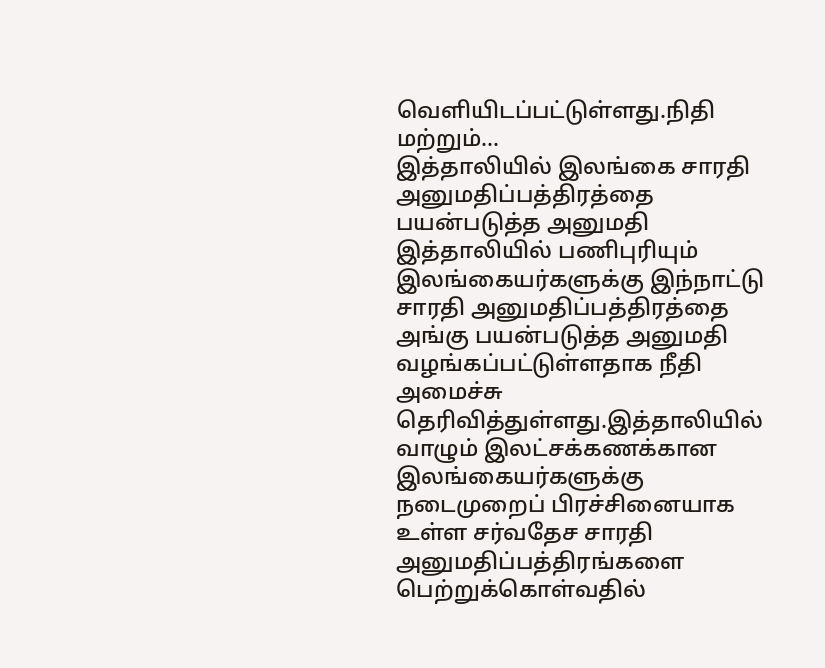வெளியிடப்பட்டுள்ளது.நிதி மற்றும்...
இத்தாலியில் இலங்கை சாரதி அனுமதிப்பத்திரத்தை பயன்படுத்த அனுமதி
இத்தாலியில் பணிபுரியும் இலங்கையர்களுக்கு இந்நாட்டு சாரதி அனுமதிப்பத்திரத்தை அங்கு பயன்படுத்த அனுமதி வழங்கப்பட்டுள்ளதாக நீதி அமைச்சு தெரிவித்துள்ளது.இத்தாலியில் வாழும் இலட்சக்கணக்கான இலங்கையர்களுக்கு நடைமுறைப் பிரச்சினையாக உள்ள சர்வதேச சாரதி அனுமதிப்பத்திரங்களை பெற்றுக்கொள்வதில்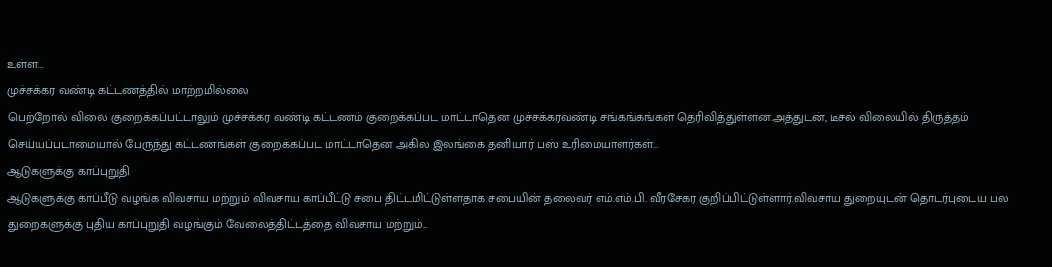உள்ள...
முச்சக்கர வண்டி கட்டணத்தில் மாற்றமில்லை
பெற்றோல் விலை குறைக்கப்பட்டாலும் முச்சக்கர வண்டி கட்டணம் குறைக்கப்பட மாட்டாதென முச்சக்கரவண்டி சங்கங்கங்கள் தெரிவித்துள்ளன.அத்துடன், டீசல் விலையில் திருத்தம் செய்யப்படாமையால் பேருந்து கட்டணங்கள் குறைக்கப்பட மாட்டாதென அகில இலங்கை தனியார் பஸ் உரிமையாளர்கள்...
ஆடுகளுக்கு காப்புறுதி
ஆடுகளுக்கு காப்பீடு வழங்க விவசாய மற்றும் விவசாய காப்பீட்டு சபை திட்டமிட்டுள்ளதாக சபையின் தலைவர் எம்.எம்.பி. வீரசேகர குறிப்பிட்டுள்ளார்.விவசாய துறையுடன் தொடர்புடைய பல துறைகளுக்கு புதிய காப்புறுதி வழங்கும் வேலைத்திட்டத்தை விவசாய மற்றும்...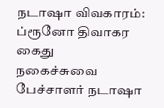நடாஷா விவகாரம்: ப்ரூனோ திவாகர கைது
நகைச்சுவை பேச்சாளர் நடாஷா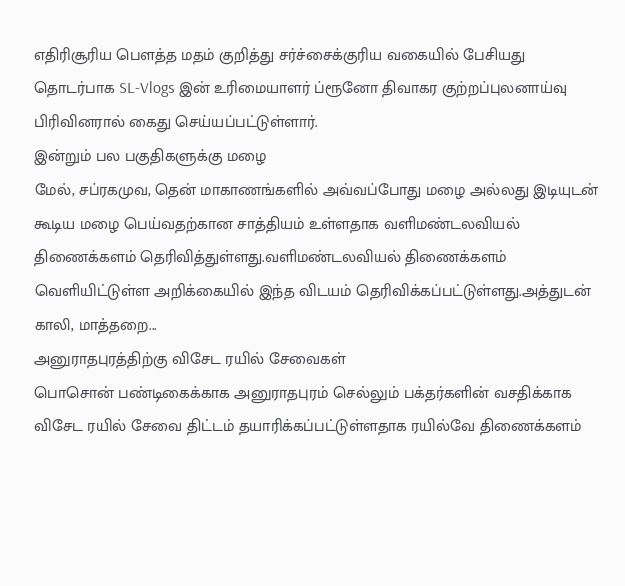எதிரிசூரிய பௌத்த மதம் குறித்து சர்ச்சைக்குரிய வகையில் பேசியது தொடர்பாக SL-Vlogs இன் உரிமையாளர் ப்ரூனோ திவாகர குற்றப்புலனாய்வு பிரிவினரால் கைது செய்யப்பட்டுள்ளார்.
இன்றும் பல பகுதிகளுக்கு மழை
மேல், சப்ரகமுவ, தென் மாகாணங்களில் அவ்வப்போது மழை அல்லது இடியுடன் கூடிய மழை பெய்வதற்கான சாத்தியம் உள்ளதாக வளிமண்டலவியல் திணைக்களம் தெரிவித்துள்ளது.வளிமண்டலவியல் திணைக்களம் வெளியிட்டுள்ள அறிக்கையில் இந்த விடயம் தெரிவிக்கப்பட்டுள்ளது.அத்துடன் காலி, மாத்தறை...
அனுராதபுரத்திற்கு விசேட ரயில் சேவைகள்
பொசொன் பண்டிகைக்காக அனுராதபுரம் செல்லும் பக்தர்களின் வசதிக்காக விசேட ரயில் சேவை திட்டம் தயாரிக்கப்பட்டுள்ளதாக ரயில்வே திணைக்களம்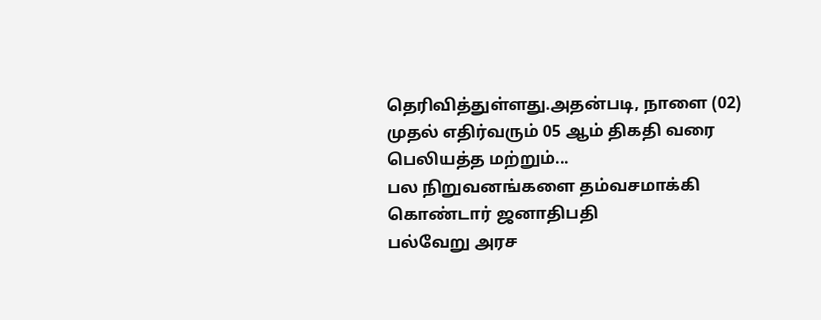தெரிவித்துள்ளது.அதன்படி, நாளை (02) முதல் எதிர்வரும் 05 ஆம் திகதி வரை பெலியத்த மற்றும்...
பல நிறுவனங்களை தம்வசமாக்கி கொண்டார் ஜனாதிபதி
பல்வேறு அரச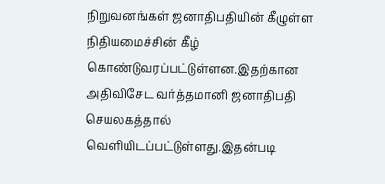நிறுவனங்கள் ஜனாதிபதியின் கீழுள்ள நிதியமைச்சின் கீழ் கொண்டுவரப்பட்டுள்ளன.இதற்கான அதிவிசேட வர்த்தமானி ஜனாதிபதி செயலகத்தால் வெளியிடப்பட்டுள்ளது.இதன்படி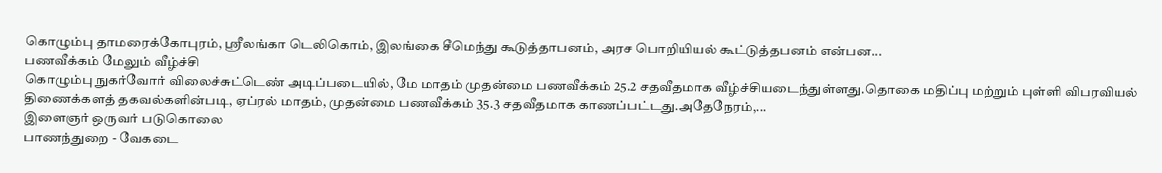கொழும்பு தாமரைக்கோபுரம், ஶ்ரீலங்கா டெலிகொம், இலங்கை சீமெந்து கூடுத்தாபனம், அரச பொறியியல் கூட்டுத்தபனம் என்பன...
பணவீக்கம் மேலும் வீழ்ச்சி
கொழும்பு நுகர்வோர் விலைச்சுட்டெண் அடிப்படையில், மே மாதம் முதன்மை பணவீக்கம் 25.2 சதவீதமாக வீழ்ச்சியடைந்துள்ளது.தொகை மதிப்பு மற்றும் புள்ளி விபரவியல் திணைக்களத் தகவல்களின்படி, ஏப்ரல் மாதம், முதன்மை பணவீக்கம் 35.3 சதவீதமாக காணப்பட்டது.அதேநேரம்,...
இளைஞர் ஒருவர் படுகொலை
பாணந்துறை - வேகடை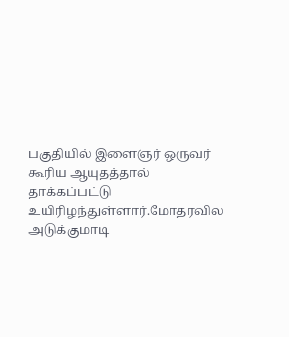பகுதியில் இளைஞர் ஒருவர் கூரிய ஆயுதத்தால் தாக்கப்பட்டு உயிரிழந்துள்ளார்.மோதரவில அடுக்குமாடி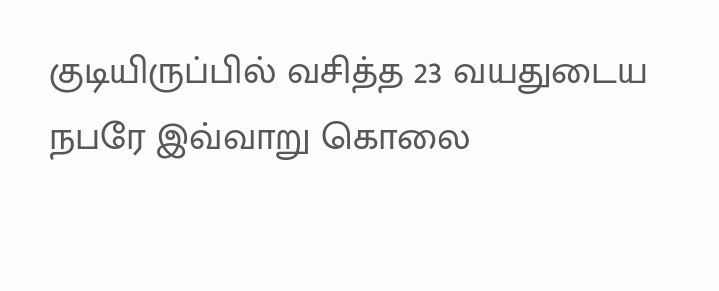குடியிருப்பில் வசித்த 23 வயதுடைய நபரே இவ்வாறு கொலை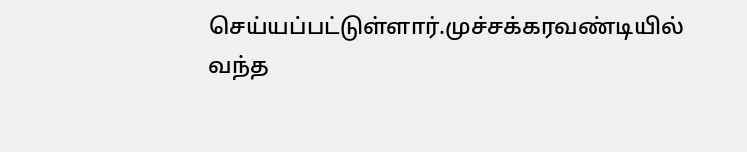செய்யப்பட்டுள்ளார்.முச்சக்கரவண்டியில் வந்த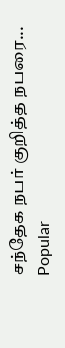சந்தேக நபர் குறித்த நபரை...
Popular